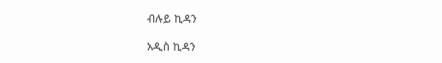ብሉይ ኪዳን

አዲስ ኪዳን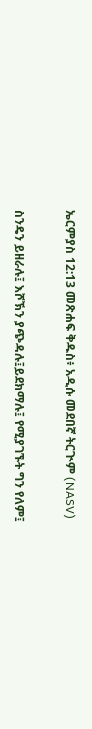ኤርምያስ 12:13 መጽሐፍ ቅዱስ፥ አዲሱ መደበኛ ትርጒም (NASV)

ስንዴን ይዘራሉ፤ እሾኽን ያጭዳሉ፤ይደክማሉ፤ የሚያገኙት ግን የለም፤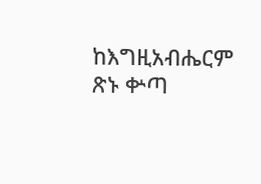ከእግዚአብሔርም ጽኑ ቍጣ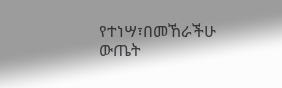የተነሣ፣በመኸራችሁ ውጤት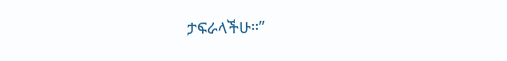ታፍራላችሁ።”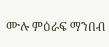ሙሉ ምዕራፍ ማንበብ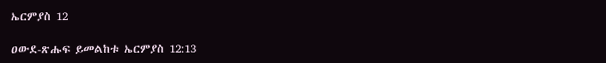ኤርምያስ 12

ዐውደ-ጽሑፍ ይመልከቱ ኤርምያስ 12:13